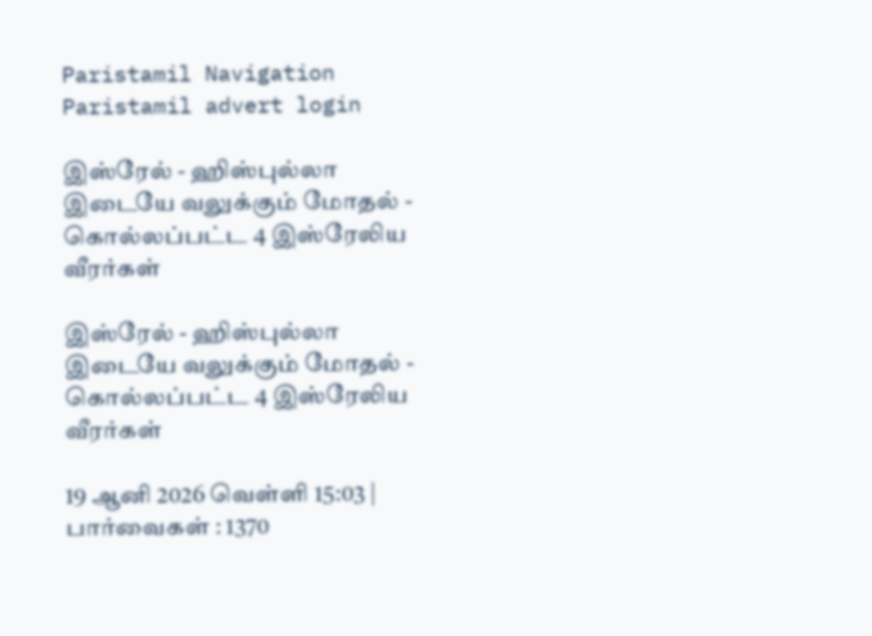Paristamil Navigation Paristamil advert login

இஸ்ரேல் - ஹிஸ்புல்லா இடையே வலுக்கும் மோதல் - கொல்லப்பட்ட 4 இஸ்ரேலிய வீரர்கள்

இஸ்ரேல் - ஹிஸ்புல்லா இடையே வலுக்கும் மோதல் - கொல்லப்பட்ட 4 இஸ்ரேலிய வீரர்கள்

19 ஆனி 2026 வெள்ளி 15:03 | பார்வைகள் : 1370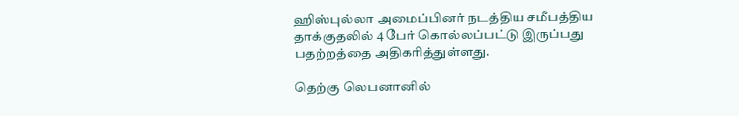ஹிஸ்புல்லா அமைப்பினர் நடத்திய சமீபத்திய தாக்குதலில் 4 பேர் கொல்லப்பட்டு இருப்பது பதற்றத்தை அதிகரித்துள்ளது.

தெற்கு லெபனானில்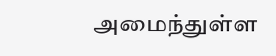அமைந்துள்ள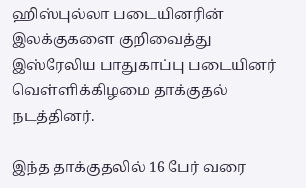ஹிஸ்புல்லா படையினரின் இலக்குகளை குறிவைத்து இஸ்ரேலிய பாதுகாப்பு படையினர் வெள்ளிக்கிழமை தாக்குதல் நடத்தினர்.

இந்த தாக்குதலில் 16 பேர் வரை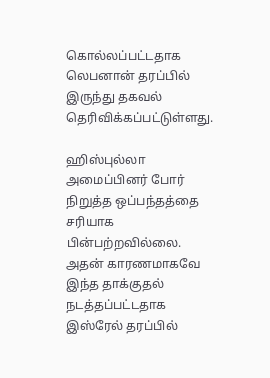கொல்லப்பட்டதாக லெபனான் தரப்பில் இருந்து தகவல் தெரிவிக்கப்பட்டுள்ளது.

ஹிஸ்புல்லா அமைப்பினர் போர் நிறுத்த ஒப்பந்தத்தை சரியாக பின்பற்றவில்லை. அதன் காரணமாகவே இந்த தாக்குதல் நடத்தப்பட்டதாக இஸ்ரேல் தரப்பில்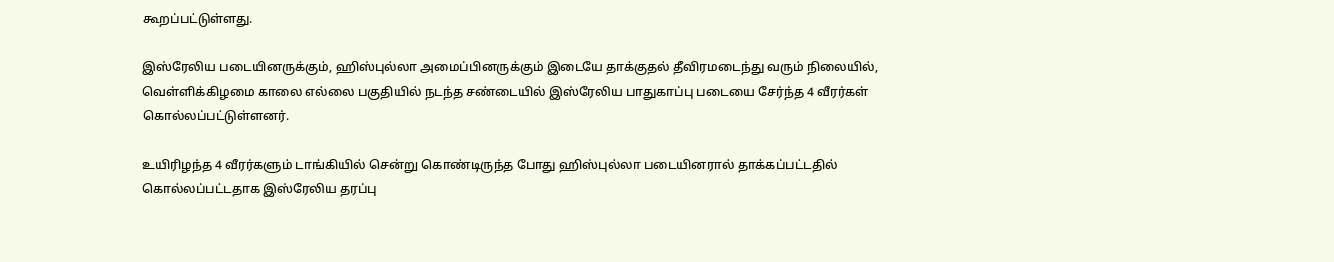கூறப்பட்டுள்ளது.

இஸ்ரேலிய படையினருக்கும், ஹிஸ்புல்லா அமைப்பினருக்கும் இடையே தாக்குதல் தீவிரமடைந்து வரும் நிலையில், வெள்ளிக்கிழமை காலை எல்லை பகுதியில் நடந்த சண்டையில் இஸ்ரேலிய பாதுகாப்பு படையை சேர்ந்த 4 வீரர்கள் கொல்லப்பட்டுள்ளனர்.

உயிரிழந்த 4 வீரர்களும் டாங்கியில் சென்று கொண்டிருந்த போது ஹிஸ்புல்லா படையினரால் தாக்கப்பட்டதில் கொல்லப்பட்டதாக இஸ்ரேலிய தரப்பு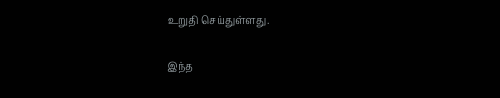உறுதி செய்துள்ளது.

இந்த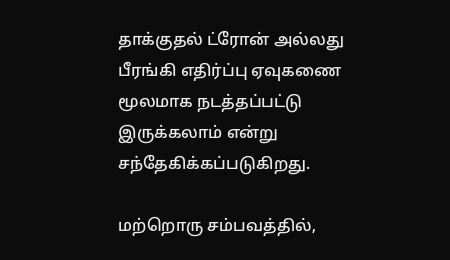தாக்குதல் ட்ரோன் அல்லது பீரங்கி எதிர்ப்பு ஏவுகணை மூலமாக நடத்தப்பட்டு இருக்கலாம் என்று சந்தேகிக்கப்படுகிறது.

மற்றொரு சம்பவத்தில்,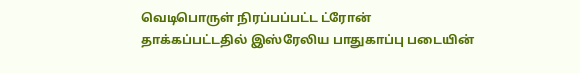வெடிபொருள் நிரப்பப்பட்ட ட்ரோன் தாக்கப்பட்டதில் இஸ்ரேலிய பாதுகாப்பு படையின்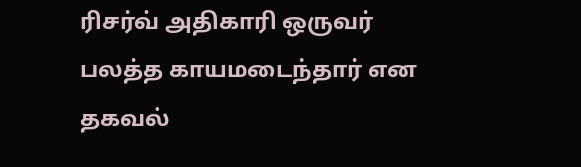ரிசர்வ் அதிகாரி ஒருவர் பலத்த காயமடைந்தார் என தகவல்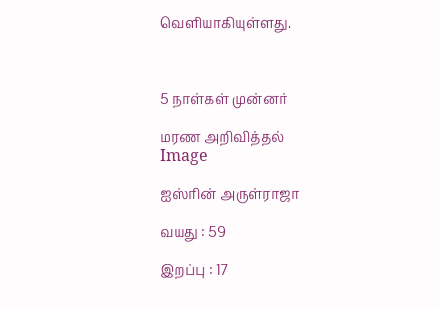வெளியாகியுள்ளது.



5 நாள்கள் முன்னர்

மரண அறிவித்தல்
Image

ஐஸ்ரின் அருள்ராஜா

வயது : 59

இறப்பு : 17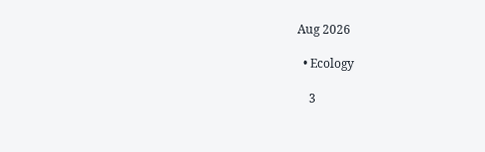Aug 2026

  • Ecology

    3